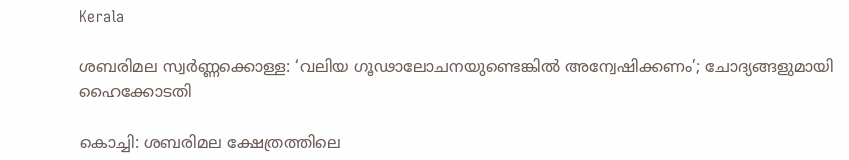Kerala

ശബരിമല സ്വർണ്ണക്കൊള്ള: ‘വലിയ ഗൂഢാലോചനയുണ്ടെങ്കിൽ അന്വേഷിക്കണം’; ചോദ്യങ്ങളുമായി ഹൈക്കോടതി

കൊച്ചി: ശബരിമല ക്ഷേത്രത്തിലെ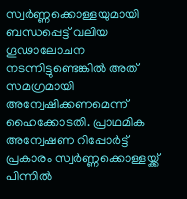സ്വർണ്ണക്കൊള്ളയുമായി ബന്ധപ്പെട്ട് വലിയ ഗൂഢാലോചന നടന്നിട്ടുണ്ടെങ്കിൽ അത് സമഗ്രമായി അന്വേഷിക്കണമെന്ന് ഹൈക്കോടതി. പ്രാഥമിക അന്വേഷണ റിപ്പോർട്ട് പ്രകാരം സ്വർണ്ണക്കൊള്ളയ്ക്ക് പിന്നിൽ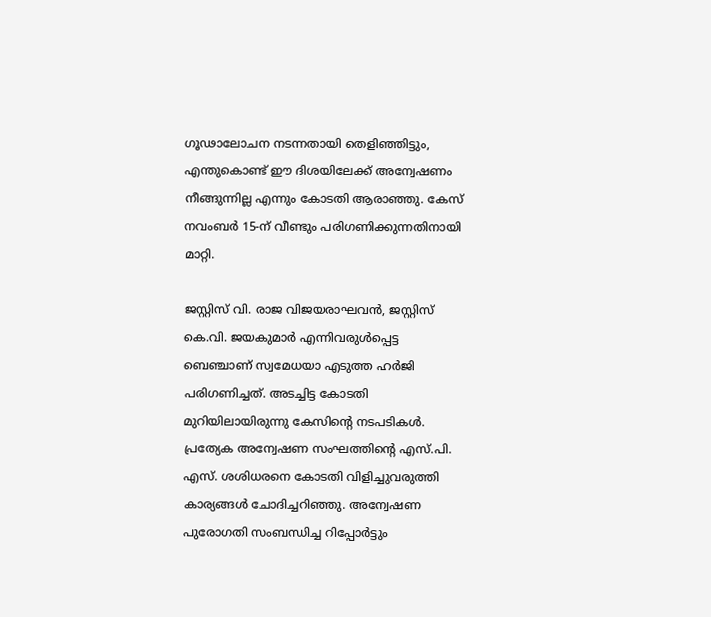ഗൂഢാലോചന നടന്നതായി തെളിഞ്ഞിട്ടും, എന്തുകൊണ്ട് ഈ ദിശയിലേക്ക് അന്വേഷണം നീങ്ങുന്നില്ല എന്നും കോടതി ആരാഞ്ഞു. കേസ് നവംബർ 15-ന് വീണ്ടും പരിഗണിക്കുന്നതിനായി മാറ്റി.

ജസ്റ്റിസ് വി. രാജ വിജയരാഘവൻ, ജസ്റ്റിസ് കെ.വി. ജയകുമാർ എന്നിവരുൾപ്പെട്ട ബെഞ്ചാണ് സ്വമേധയാ എടുത്ത ഹർജി പരിഗണിച്ചത്. അടച്ചിട്ട കോടതി മുറിയിലായിരുന്നു കേസിൻ്റെ നടപടികൾ. പ്രത്യേക അന്വേഷണ സംഘത്തിൻ്റെ എസ്.പി. എസ്. ശശിധരനെ കോടതി വിളിച്ചുവരുത്തി കാര്യങ്ങൾ ചോദിച്ചറിഞ്ഞു. അന്വേഷണ പുരോഗതി സംബന്ധിച്ച റിപ്പോർട്ടും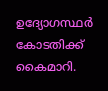ഉദ്യോഗസ്ഥർ കോടതിക്ക് കൈമാറി.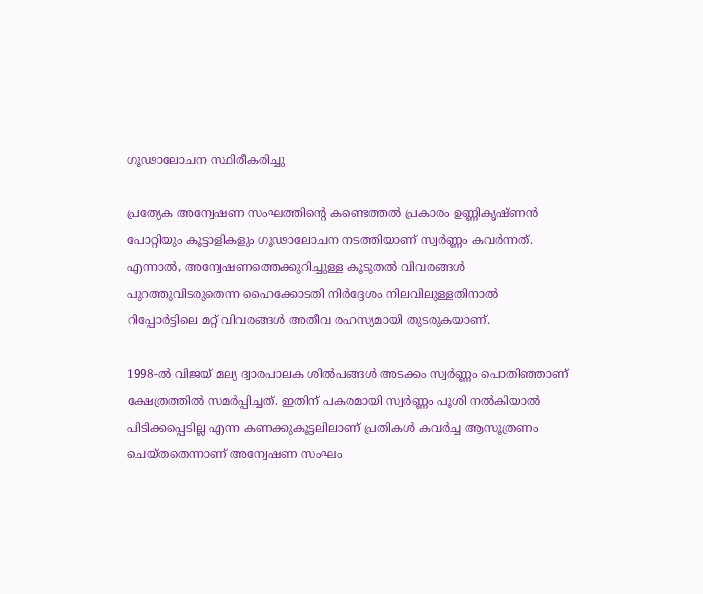ഗൂഢാലോചന സ്ഥിരീകരിച്ചു

പ്രത്യേക അന്വേഷണ സംഘത്തിൻ്റെ കണ്ടെത്തൽ പ്രകാരം ഉണ്ണികൃഷ്ണൻ പോറ്റിയും കൂട്ടാളികളും ഗൂഢാലോചന നടത്തിയാണ് സ്വർണ്ണം കവർന്നത്. എന്നാൽ, അന്വേഷണത്തെക്കുറിച്ചുള്ള കൂടുതൽ വിവരങ്ങൾ പുറത്തുവിടരുതെന്ന ഹൈക്കോടതി നിർദ്ദേശം നിലവിലുള്ളതിനാൽ റിപ്പോർട്ടിലെ മറ്റ് വിവരങ്ങൾ അതീവ രഹസ്യമായി തുടരുകയാണ്.

1998-ൽ വിജയ് മല്യ ദ്വാരപാലക ശിൽപങ്ങൾ അടക്കം സ്വർണ്ണം പൊതിഞ്ഞാണ് ക്ഷേത്രത്തിൽ സമർപ്പിച്ചത്. ഇതിന് പകരമായി സ്വർണ്ണം പൂശി നൽകിയാൽ പിടിക്കപ്പെടില്ല എന്ന കണക്കുകൂട്ടലിലാണ് പ്രതികൾ കവർച്ച ആസൂത്രണം ചെയ്തതെന്നാണ് അന്വേഷണ സംഘം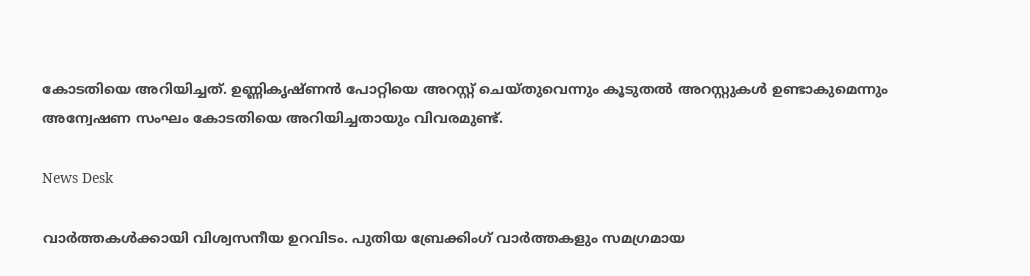കോടതിയെ അറിയിച്ചത്. ഉണ്ണികൃഷ്ണൻ പോറ്റിയെ അറസ്റ്റ് ചെയ്തുവെന്നും കൂടുതൽ അറസ്റ്റുകൾ ഉണ്ടാകുമെന്നും അന്വേഷണ സംഘം കോടതിയെ അറിയിച്ചതായും വിവരമുണ്ട്.

News Desk

വാർത്തകൾക്കായി വിശ്വസനീയ ഉറവിടം. പുതിയ ബ്രേക്കിംഗ് വാർത്തകളും സമഗ്രമായ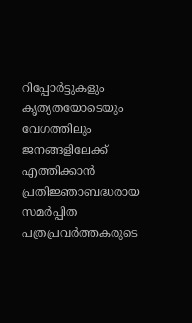റിപ്പോർട്ടുകളും കൃത്യതയോടെയും വേഗത്തിലും ജനങ്ങളിലേക്ക് എത്തിക്കാൻ പ്രതിജ്ഞാബദ്ധരായ സമർപ്പിത പത്രപ്രവർത്തകരുടെ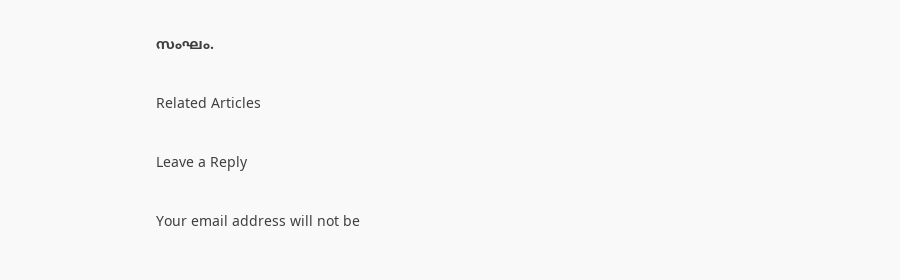സംഘം.

Related Articles

Leave a Reply

Your email address will not be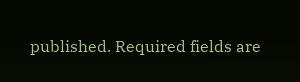published. Required fields are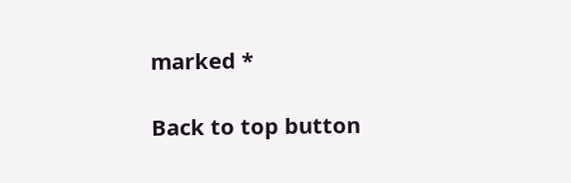marked *

Back to top button